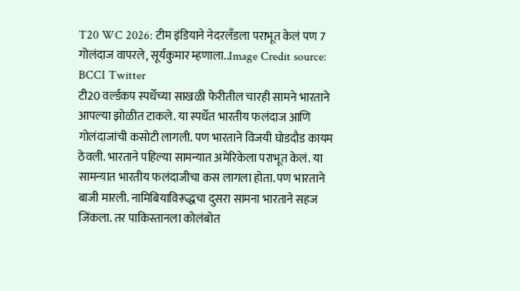T20 WC 2026: टीम इंडियाने नेदरलँडला पराभूत केलं पण 7 गोलंदाज वापरले, सूर्यकुमार म्हणाला..Image Credit source: BCCI Twitter
टी20 वर्ल्डकप स्पर्धेच्या साखळी फेरीतील चारही सामने भारताने आपल्या झोळीत टाकले. या स्पर्धेत भारतीय फलंदाज आणि गोलंदाजांची कसोटी लागली. पण भारताने विजयी घोडदौड कायम ठेवली. भारताने पहिल्या सामन्यात अमेरिकेला पराभूत केलं. या सामन्यात भारतीय फलंदाजीचा कस लागला होता. पण भारताने बाजी मारली. नामिबियाविरूद्धचा दुसरा सामना भारताने सहज जिंकला. तर पाकिस्तानला कोलंबोत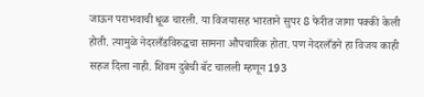जाऊन पराभवाची धूळ चारली. या विजयासह भारताने सुपर 8 फेरीत जागा पक्की केली होती. त्यामुळे नेदरलँडविरुद्धचा सामना औपचारिक होता. पण नेदरलँडने हा विजय काही सहज दिला नाही. शिवम दुबेची बॅट चालली म्हणून 193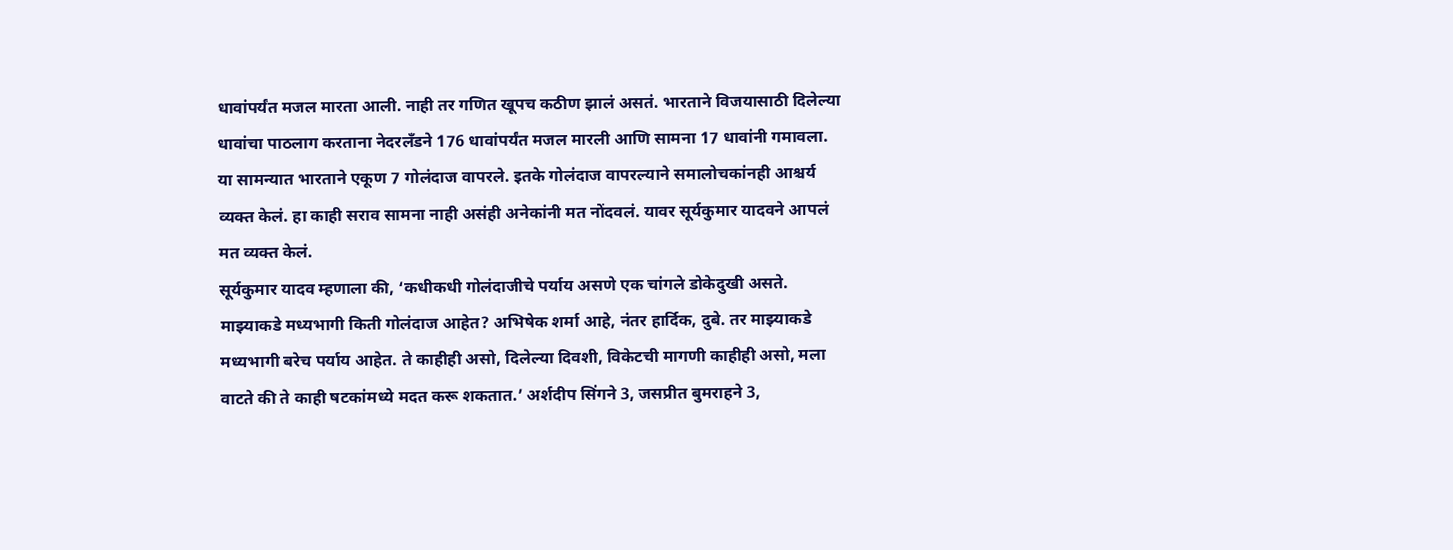धावांपर्यंत मजल मारता आली. नाही तर गणित खूपच कठीण झालं असतं. भारताने विजयासाठी दिलेल्या धावांचा पाठलाग करताना नेदरलँडने 176 धावांपर्यंत मजल मारली आणि सामना 17 धावांनी गमावला. या सामन्यात भारताने एकूण 7 गोलंदाज वापरले. इतके गोलंदाज वापरल्याने समालोचकांनही आश्चर्य व्यक्त केलं. हा काही सराव सामना नाही असंही अनेकांनी मत नोंदवलं. यावर सूर्यकुमार यादवने आपलं मत व्यक्त केलं.
सूर्यकुमार यादव म्हणाला की, ‘कधीकधी गोलंदाजीचे पर्याय असणे एक चांगले डोकेदुखी असते. माझ्याकडे मध्यभागी किती गोलंदाज आहेत? अभिषेक शर्मा आहे, नंतर हार्दिक, दुबे. तर माझ्याकडे मध्यभागी बरेच पर्याय आहेत. ते काहीही असो, दिलेल्या दिवशी, विकेटची मागणी काहीही असो, मला वाटते की ते काही षटकांमध्ये मदत करू शकतात.’ अर्शदीप सिंगने 3, जसप्रीत बुमराहने 3,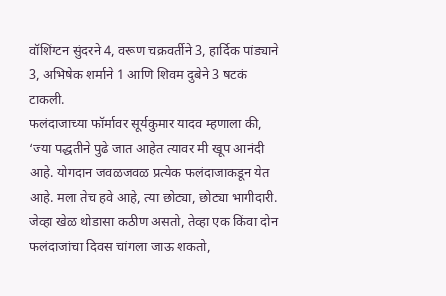वॉशिंग्टन सुंदरने 4, वरूण चक्रवर्तीने 3, हार्दिक पांड्याने 3, अभिषेक शर्माने 1 आणि शिवम दुबेने 3 षटकं टाकली.
फलंदाजाच्या फॉर्मावर सूर्यकुमार यादव म्हणाला की, ‘ज्या पद्धतीने पुढे जात आहेत त्यावर मी खूप आनंदी आहे. योगदान जवळजवळ प्रत्येक फलंदाजाकडून येत आहे. मला तेच हवे आहे, त्या छोट्या, छोट्या भागीदारी. जेव्हा खेळ थोडासा कठीण असतो, तेव्हा एक किंवा दोन फलंदाजांचा दिवस चांगला जाऊ शकतो,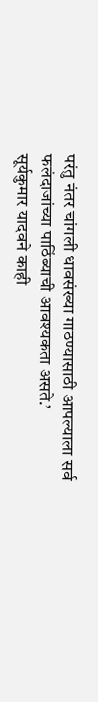परंतु नंतर चांगली धावसंख्या गाठण्यासाठी आपल्याला सर्व फलंदाजांच्या पाठिंब्याची आवश्यकता असते.’
सूर्यकुमार यादवने काही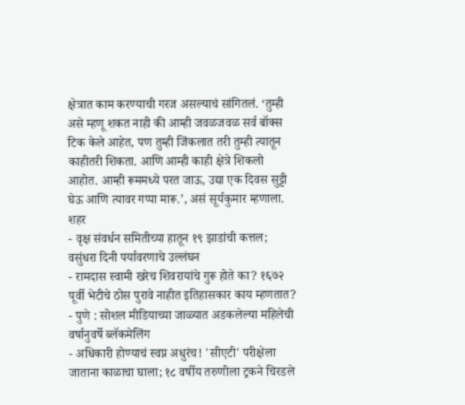क्षेत्रात काम करण्याची गरज असल्याचं सांगितलं. ‘तुम्ही असे म्हणू शकत नाही की आम्ही जवळजवळ सर्व बॉक्स टिक केले आहेत, पण तुम्ही जिंकलात तरी तुम्ही त्यातून काहीतरी शिकता. आणि आम्ही काही क्षेत्रे शिकलो आहोत. आम्ही रूममध्ये परत जाऊ, उद्या एक दिवस सुट्टी घेऊ आणि त्यावर गप्पा मारू.’, असं सूर्यकुमार म्हणाला.
शहर
- वृक्ष संवर्धन समितीच्या हातून १९ झाडांची कत्तल; वसुंधरा दिनी पर्यावरणाचे उल्लंघन
- रामदास स्वामी खरेच शिवरायांचे गुरू होते का? १६७२ पूर्वी भेटीचे ठोस पुरावे नाहीत इतिहासकार काय म्हणतात?
- पुणे : सोशल मीडियाच्या जाळ्यात अडकलेल्या महिलेची वर्षानुवर्षे ब्लॅकमेलिंग
- अधिकारी होण्याचं स्वप्न अधुरंच! 'सीएटी' परीक्षेला जाताना काळाचा घाला; १८ वर्षीय तरुणीला ट्रकने चिरडले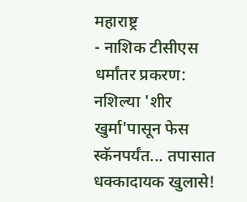महाराष्ट्र
- नाशिक टीसीएस धर्मांतर प्रकरण: नशिल्या 'शीर खुर्मा'पासून फेस स्कॅनपर्यंत... तपासात धक्कादायक खुलासे!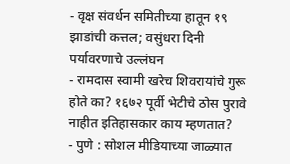- वृक्ष संवर्धन समितीच्या हातून १९ झाडांची कत्तल; वसुंधरा दिनी पर्यावरणाचे उल्लंघन
- रामदास स्वामी खरेच शिवरायांचे गुरू होते का? १६७२ पूर्वी भेटीचे ठोस पुरावे नाहीत इतिहासकार काय म्हणतात?
- पुणे : सोशल मीडियाच्या जाळ्यात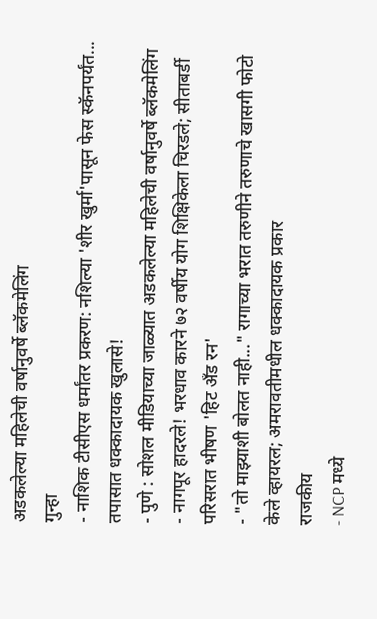अडकलेल्या महिलेची वर्षानुवर्षे ब्लॅकमेलिंग
गुन्हा
- नाशिक टीसीएस धर्मांतर प्रकरण: नशिल्या 'शीर खुर्मा'पासून फेस स्कॅनपर्यंत... तपासात धक्कादायक खुलासे!
- पुणे : सोशल मीडियाच्या जाळ्यात अडकलेल्या महिलेची वर्षानुवर्षे ब्लॅकमेलिंग
- नागपूर हादरले! भरधाव कारने ७२ वर्षीय योग शिक्षिकेला चिरडले; सीताबर्डी परिसरात भीषण 'हिट अँड रन'
- "तो माझ्याशी बोलत नाही..." रागाच्या भरात तरुणीने तरुणाचे खासगी फोटो केले व्हायरल; अमरावतीमधील धक्कादायक प्रकार
राजकीय
- NCP मध्ये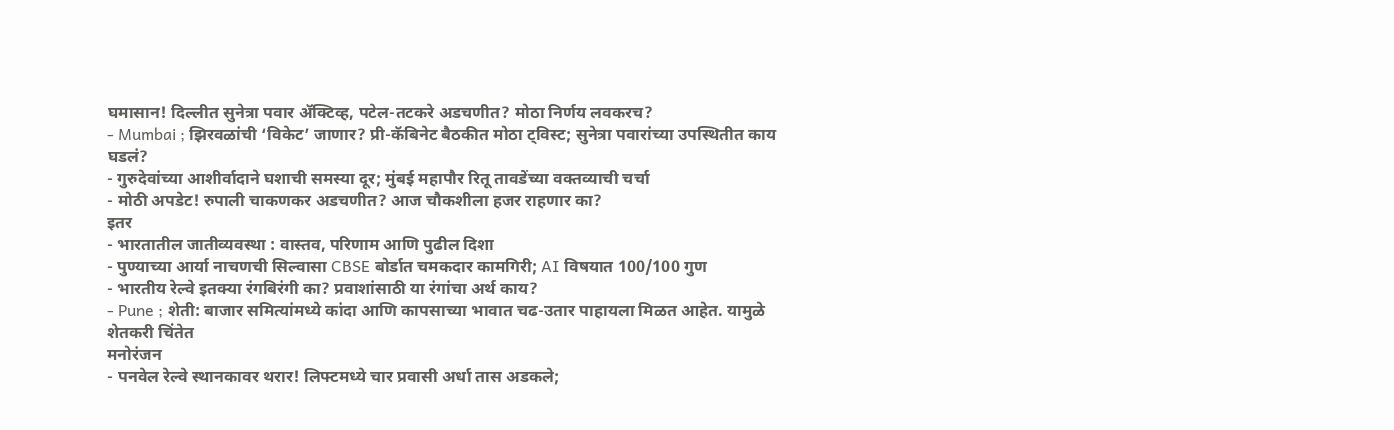घमासान! दिल्लीत सुनेत्रा पवार ॲक्टिव्ह, पटेल-तटकरे अडचणीत? मोठा निर्णय लवकरच?
- Mumbai ; झिरवळांची ‘विकेट’ जाणार? प्री-कॅबिनेट बैठकीत मोठा ट्विस्ट; सुनेत्रा पवारांच्या उपस्थितीत काय घडलं?
- गुरुदेवांच्या आशीर्वादाने घशाची समस्या दूर; मुंबई महापौर रितू तावडेंच्या वक्तव्याची चर्चा
- मोठी अपडेट! रुपाली चाकणकर अडचणीत? आज चौकशीला हजर राहणार का?
इतर
- भारतातील जातीव्यवस्था : वास्तव, परिणाम आणि पुढील दिशा
- पुण्याच्या आर्या नाचणची सिल्वासा CBSE बोर्डात चमकदार कामगिरी; AI विषयात 100/100 गुण
- भारतीय रेल्वे इतक्या रंगबिरंगी का? प्रवाशांसाठी या रंगांचा अर्थ काय?
- Pune ; शेती: बाजार समित्यांमध्ये कांदा आणि कापसाच्या भावात चढ-उतार पाहायला मिळत आहेत. यामुळे शेतकरी चिंतेत
मनोरंजन
- पनवेल रेल्वे स्थानकावर थरार! लिफ्टमध्ये चार प्रवासी अर्धा तास अडकले;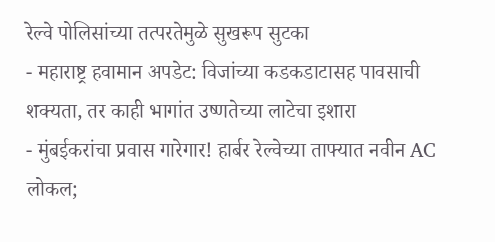रेल्वे पोलिसांच्या तत्परतेमुळे सुखरूप सुटका
- महाराष्ट्र हवामान अपडेट: विजांच्या कडकडाटासह पावसाची शक्यता, तर काही भागांत उष्णतेच्या लाटेचा इशारा
- मुंबईकरांचा प्रवास गारेगार! हार्बर रेल्वेच्या ताफ्यात नवीन AC लोकल;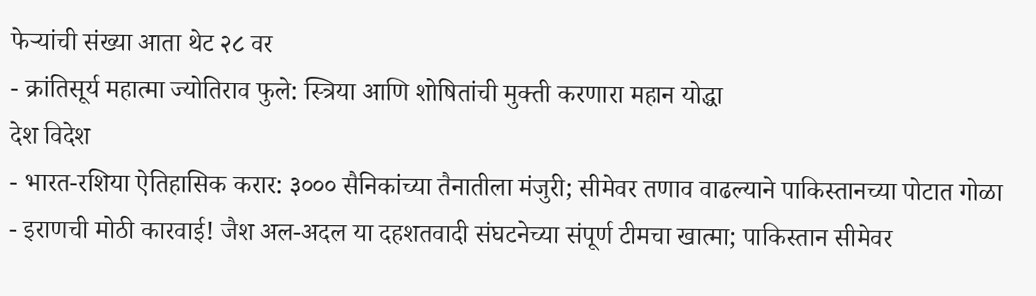फेऱ्यांची संख्या आता थेट २८ वर
- क्रांतिसूर्य महात्मा ज्योतिराव फुले: स्त्रिया आणि शोषितांची मुक्ती करणारा महान योद्धा
देश विदेश
- भारत-रशिया ऐतिहासिक करार: ३००० सैनिकांच्या तैनातीला मंजुरी; सीमेवर तणाव वाढल्याने पाकिस्तानच्या पोटात गोळा
- इराणची मोठी कारवाई! जैश अल-अदल या दहशतवादी संघटनेच्या संपूर्ण टीमचा खात्मा; पाकिस्तान सीमेवर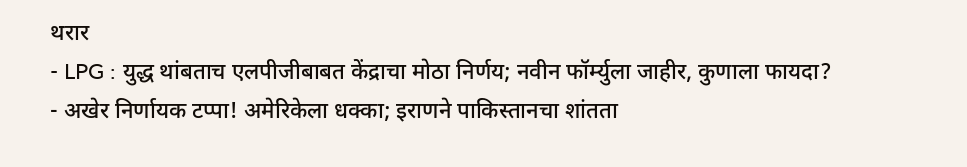थरार
- LPG : युद्ध थांबताच एलपीजीबाबत केंद्राचा मोठा निर्णय; नवीन फॉर्म्युला जाहीर, कुणाला फायदा?
- अखेर निर्णायक टप्पा! अमेरिकेला धक्का; इराणने पाकिस्तानचा शांतता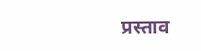प्रस्ताव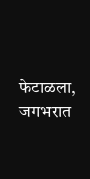फेटाळला, जगभरात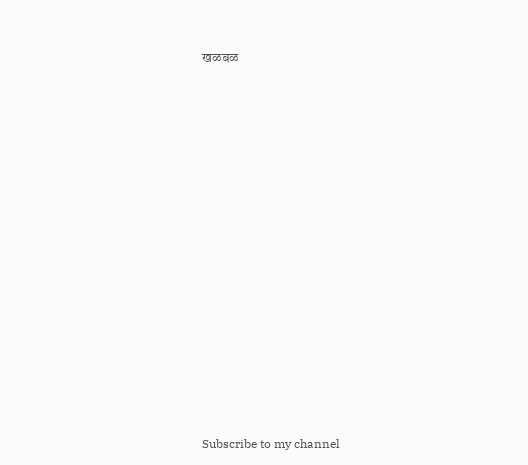खळबळ






















Subscribe to my channel